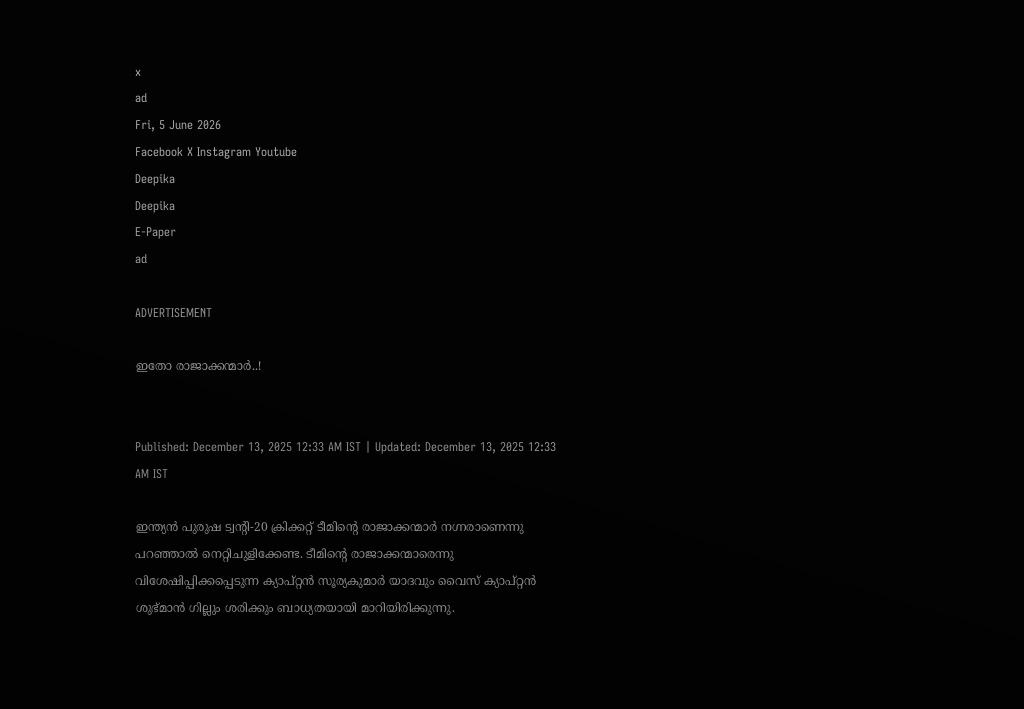x
ad
Fri, 5 June 2026
Facebook X Instagram Youtube
Deepika
Deepika
E-Paper
ad

ADVERTISEMENT

ഇതോ രാജാക്കന്മാര്‍..!


Published: December 13, 2025 12:33 AM IST | Updated: December 13, 2025 12:33 AM IST

ഇന്ത്യന്‍ പുരുഷ ട്വന്‍റി-20 ക്രിക്കറ്റ് ടീമിന്‍റെ രാജാക്കന്മാര്‍ നഗ്നരാണെന്നു പറഞ്ഞാല്‍ നെറ്റിചുളിക്കേണ്ട. ടീമിന്‍റെ രാജാക്കന്മാരെന്നു വിശേഷിപ്പിക്കപ്പെടുന്ന ക്യാപ്റ്റന്‍ സൂര്യകുമാര്‍ യാദവും വൈസ് ക്യാപ്റ്റന്‍ ശുഭ്മാന്‍ ഗില്ലും ശരിക്കും ബാധ്യതയായി മാറിയിരിക്കുന്നു.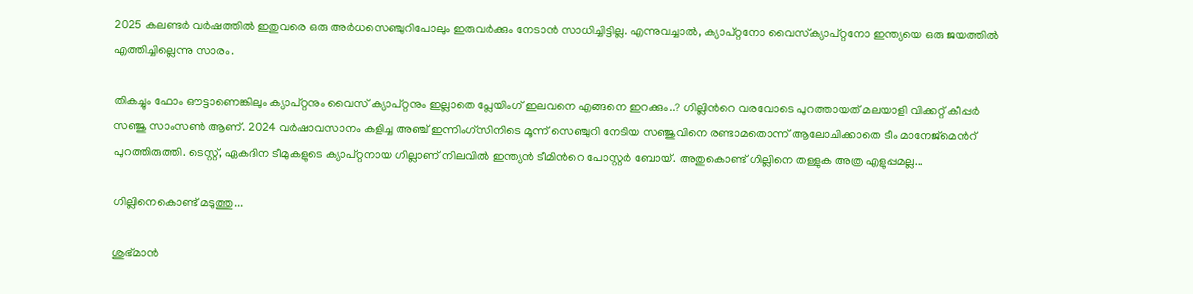2025 കലണ്ടര്‍ വര്‍ഷത്തില്‍ ഇതുവരെ ഒരു അര്‍ധസെഞ്ചുറിപോലും ഇരുവര്‍ക്കും നേടാന്‍ സാധിച്ചിട്ടില്ല. എന്നുവച്ചാല്‍, ക്യാപ്റ്റനോ വൈസ്‌ക്യാപ്റ്റനോ ഇന്ത്യയെ ഒരു ജയത്തില്‍ എത്തിച്ചില്ലെന്നു സാരം.

തികച്ചും ഫോം ഔട്ടാണെങ്കിലും ക്യാപ്റ്റനും വൈസ് ക്യാപ്റ്റനും ഇല്ലാതെ പ്ലേയിംഗ് ഇലവനെ എങ്ങനെ ഇറക്കും..? ഗില്ലിന്‍റെ വരവോടെ പുറത്തായത് മലയാളി വിക്കറ്റ് കീപ്പര്‍ സഞ്ജു സാംസണ്‍ ആണ്. 2024 വര്‍ഷാവസാനം കളിച്ച അഞ്ച് ഇന്നിംഗ്‌സിനിടെ മൂന്ന് സെഞ്ചുറി നേടിയ സഞ്ജുവിനെ രണ്ടാമതൊന്ന് ആലോചിക്കാതെ ടീം മാനേജ്‌മെന്‍റ് പുറത്തിരുത്തി. ടെസ്റ്റ്, ഏകദിന ടീമുകളുടെ ക്യാപ്റ്റനായ ഗില്ലാണ് നിലവില്‍ ഇന്ത്യന്‍ ടീമിന്‍റെ പോസ്റ്റര്‍ ബോയ്. അതുകൊണ്ട് ഗില്ലിനെ തള്ളുക അത്ര എളുപ്പമല്ല...

ഗില്ലിനെകൊണ്ട് മടുത്തു...

ശുഭ്മാന്‍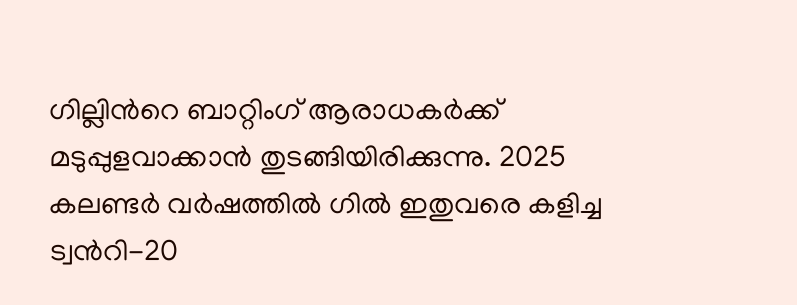ഗില്ലിന്‍റെ ബാറ്റിംഗ് ആരാധകര്‍ക്ക് മടുപ്പുളവാക്കാന്‍ തുടങ്ങിയിരിക്കുന്നു. 2025 കലണ്ടര്‍ വര്‍ഷത്തില്‍ ഗില്‍ ഇതുവരെ കളിച്ച ട്വന്‍റി-20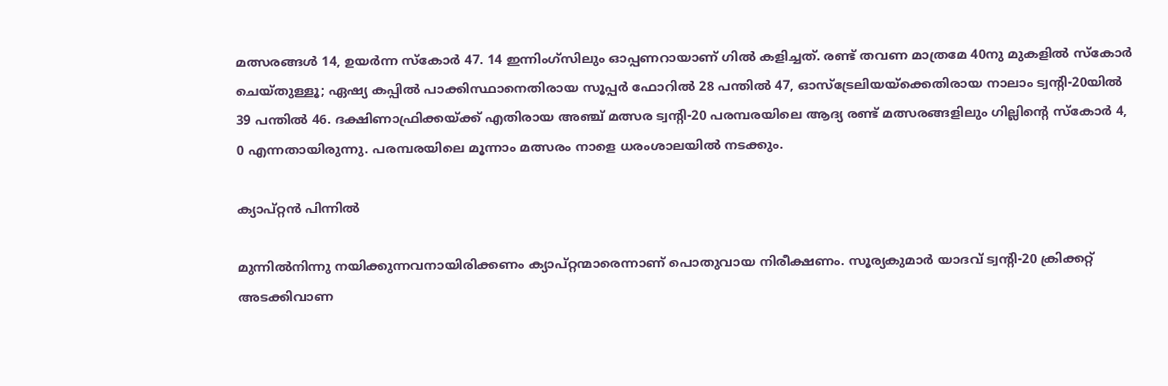മത്സരങ്ങള്‍ 14, ഉയര്‍ന്ന സ്‌കോര്‍ 47. 14 ഇന്നിംഗ്‌സിലും ഓപ്പണറായാണ് ഗില്‍ കളിച്ചത്. രണ്ട് തവണ മാത്രമേ 40നു മുകളില്‍ സ്‌കോര്‍ ചെയ്തുള്ളൂ; ഏഷ്യ കപ്പില്‍ പാക്കിസ്ഥാനെതിരായ സൂപ്പര്‍ ഫോറില്‍ 28 പന്തില്‍ 47, ഓസ്‌ട്രേലിയയ്‌ക്കെതിരായ നാലാം ട്വന്‍റി-20യില്‍ 39 പന്തില്‍ 46. ദക്ഷിണാഫ്രിക്കയ്ക്ക് എതിരായ അഞ്ച് മത്സര ട്വന്‍റി-20 പരമ്പരയിലെ ആദ്യ രണ്ട് മത്സരങ്ങളിലും ഗില്ലിന്‍റെ സ്‌കോര്‍ 4, 0 എന്നതായിരുന്നു. പരമ്പരയിലെ മൂന്നാം മത്സരം നാളെ ധരംശാലയില്‍ നടക്കും.

ക്യാപ്റ്റന്‍ പിന്നില്‍

മുന്നില്‍നിന്നു നയിക്കുന്നവനായിരിക്കണം ക്യാപ്റ്റന്മാരെന്നാണ് പൊതുവായ നിരീക്ഷണം. സൂര്യകുമാര്‍ യാദവ് ട്വന്‍റി-20 ക്രിക്കറ്റ് അടക്കിവാണ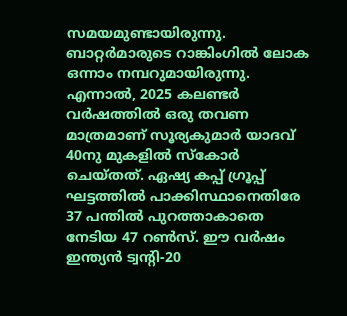സമയമുണ്ടായിരുന്നു. ബാറ്റര്‍മാരുടെ റാങ്കിംഗില്‍ ലോക ഒന്നാം നമ്പറുമായിരുന്നു. എന്നാല്‍, 2025 കലണ്ടര്‍ വര്‍ഷത്തില്‍ ഒരു തവണ മാത്രമാണ് സൂര്യകുമാര്‍ യാദവ് 40നു മുകളില്‍ സ്‌കോര്‍ ചെയ്തത്. ഏഷ്യ കപ്പ് ഗ്രൂപ്പ് ഘട്ടത്തില്‍ പാക്കിസ്ഥാനെതിരേ 37 പന്തില്‍ പുറത്താകാതെ നേടിയ 47 റണ്‍സ്. ഈ വര്‍ഷം ഇന്ത്യന്‍ ട്വന്‍റി-20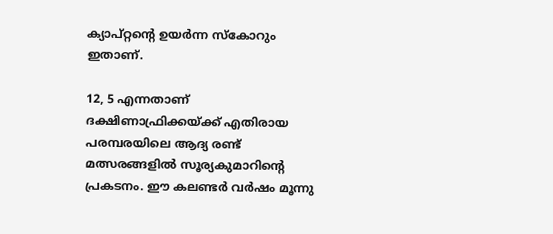ക്യാപ്റ്റന്‍റെ ഉയര്‍ന്ന സ്‌കോറും ഇതാണ്.

12, 5 എന്നതാണ് ദക്ഷിണാഫ്രിക്കയ്ക്ക് എതിരായ പരമ്പരയിലെ ആദ്യ രണ്ട് മത്സരങ്ങളില്‍ സൂര്യകുമാറിന്‍റെ പ്രകടനം. ഈ കലണ്ടര്‍ വര്‍ഷം മൂന്നു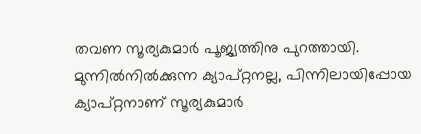തവണ സൂര്യകുമാര്‍ പൂജ്യത്തിനു പുറത്തായി. മുന്നില്‍നില്‍ക്കുന്ന ക്യാപ്റ്റനല്ല, പിന്നിലായിപ്പോയ ക്യാപ്റ്റനാണ് സൂര്യകുമാര്‍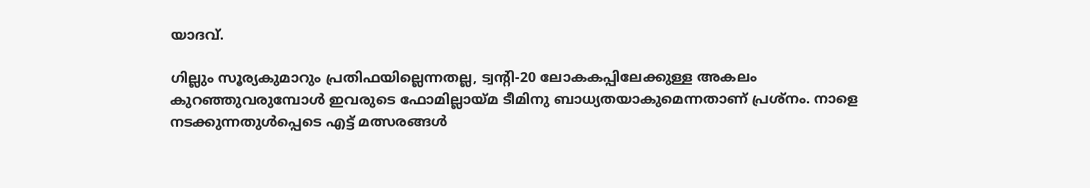യാദവ്.

ഗില്ലും സൂര്യകുമാറും പ്രതിഫയില്ലെന്നതല്ല, ട്വന്‍റി-20 ലോകകപ്പിലേക്കുള്ള അകലം കുറഞ്ഞുവരുമ്പോള്‍ ഇവരുടെ ഫോമില്ലായ്മ ടീമിനു ബാധ്യതയാകുമെന്നതാണ് പ്രശ്‌നം. നാളെ നടക്കുന്നതുള്‍പ്പെടെ എട്ട് മത്സരങ്ങള്‍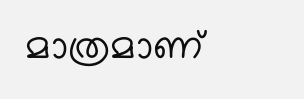മാത്രമാണ്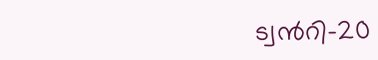ട്വന്‍റി-20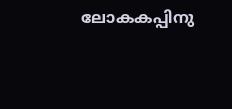ലോകകപ്പിനു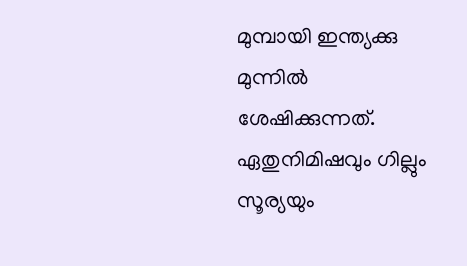മുമ്പായി ഇന്ത്യക്കു മുന്നില്‍ ശേഷിക്കുന്നത്. ഏതുനിമിഷവും ഗില്ലും സൂര്യയും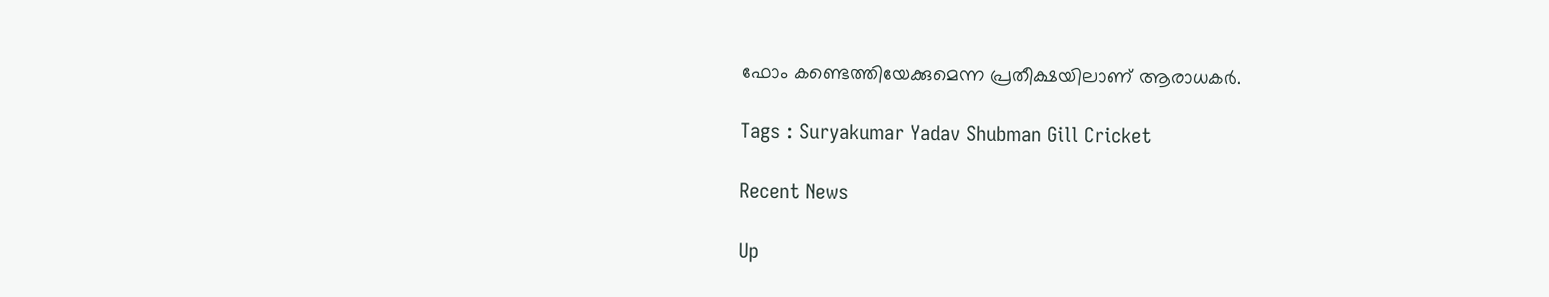ഫോം കണ്ടെത്തിയേക്കുമെന്ന പ്രതീക്ഷയിലാണ് ആരാധകര്‍.

Tags : Suryakumar Yadav Shubman Gill Cricket

Recent News

Up